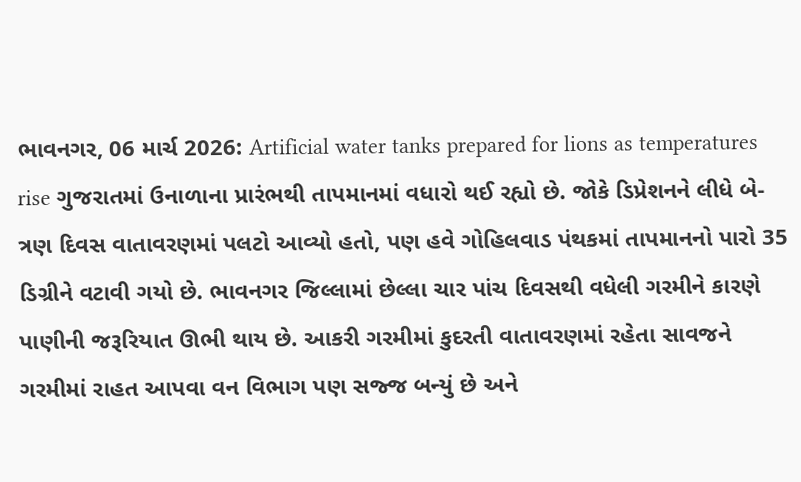ભાવનગર, 06 માર્ચ 2026: Artificial water tanks prepared for lions as temperatures rise ગુજરાતમાં ઉનાળાના પ્રારંભથી તાપમાનમાં વધારો થઈ રહ્યો છે. જોકે ડિપ્રેશનને લીધે બે-ત્રણ દિવસ વાતાવરણમાં પલટો આવ્યો હતો, પણ હવે ગોહિલવાડ પંથકમાં તાપમાનનો પારો 35 ડિગ્રીને વટાવી ગયો છે. ભાવનગર જિલ્લામાં છેલ્લા ચાર પાંચ દિવસથી વધેલી ગરમીને કારણે પાણીની જરૂરિયાત ઊભી થાય છે. આકરી ગરમીમાં કુદરતી વાતાવરણમાં રહેતા સાવજને ગરમીમાં રાહત આપવા વન વિભાગ પણ સજ્જ બન્યું છે અને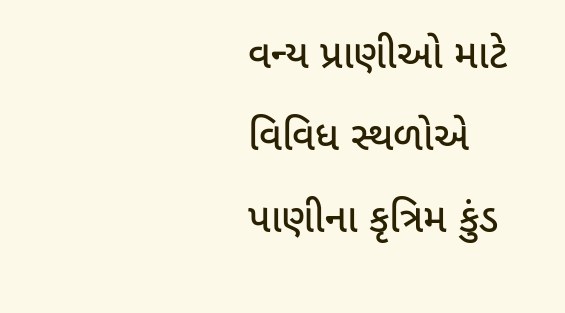વન્ય પ્રાણીઓ માટે વિવિધ સ્થળોએ પાણીના કૃત્રિમ કુંડ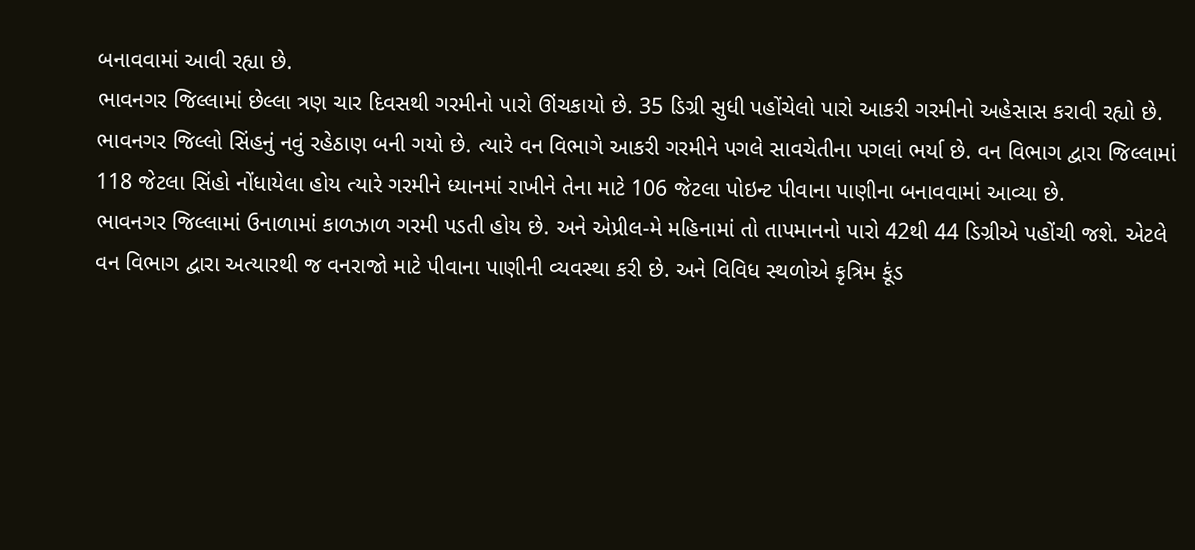બનાવવામાં આવી રહ્યા છે.
ભાવનગર જિલ્લામાં છેલ્લા ત્રણ ચાર દિવસથી ગરમીનો પારો ઊંચકાયો છે. 35 ડિગ્રી સુધી પહોંચેલો પારો આકરી ગરમીનો અહેસાસ કરાવી રહ્યો છે. ભાવનગર જિલ્લો સિંહનું નવું રહેઠાણ બની ગયો છે. ત્યારે વન વિભાગે આકરી ગરમીને પગલે સાવચેતીના પગલાં ભર્યા છે. વન વિભાગ દ્વારા જિલ્લામાં 118 જેટલા સિંહો નોંધાયેલા હોય ત્યારે ગરમીને ધ્યાનમાં રાખીને તેના માટે 106 જેટલા પોઇન્ટ પીવાના પાણીના બનાવવામાં આવ્યા છે.
ભાવનગર જિલ્લામાં ઉનાળામાં કાળઝાળ ગરમી પડતી હોય છે. અને એપ્રીલ-મે મહિનામાં તો તાપમાનનો પારો 42થી 44 ડિગ્રીએ પહોંચી જશે. એટલે વન વિભાગ દ્વારા અત્યારથી જ વનરાજો માટે પીવાના પાણીની વ્યવસ્થા કરી છે. અને વિવિધ સ્થળોએ કૃત્રિમ કૂંડ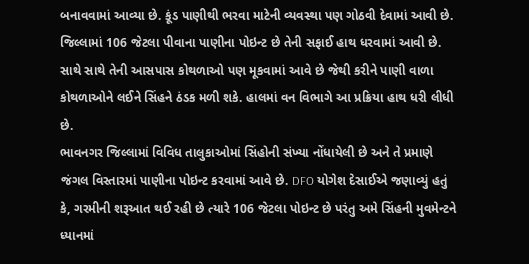બનાવવામાં આવ્યા છે. કૂંડ પાણીથી ભરવા માટેની વ્યવસ્થા પણ ગોઠવી દેવામાં આવી છે. જિલ્લામાં 106 જેટલા પીવાના પાણીના પોઇન્ટ છે તેની સફાઈ હાથ ધરવામાં આવી છે. સાથે સાથે તેની આસપાસ કોથળાઓ પણ મૂકવામાં આવે છે જેથી કરીને પાણી વાળા કોથળાઓને લઈને સિંહને ઠંડક મળી શકે. હાલમાં વન વિભાગે આ પ્રક્રિયા હાથ ધરી લીધી છે.
ભાવનગર જિલ્લામાં વિવિધ તાલુકાઓમાં સિંહોની સંખ્યા નોંધાયેલી છે અને તે પ્રમાણે જંગલ વિસ્તારમાં પાણીના પોઇન્ટ કરવામાં આવે છે. DFO યોગેશ દેસાઈએ જણાવ્યું હતું કે, ગરમીની શરૂઆત થઈ રહી છે ત્યારે 106 જેટલા પોઇન્ટ છે પરંતુ અમે સિંહની મુવમેન્ટને ધ્યાનમાં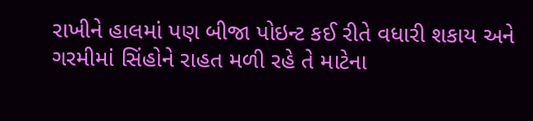રાખીને હાલમાં પણ બીજા પોઇન્ટ કઈ રીતે વધારી શકાય અને ગરમીમાં સિંહોને રાહત મળી રહે તે માટેના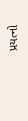પ્રયત્નો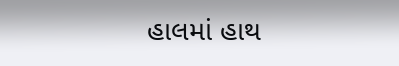હાલમાં હાથ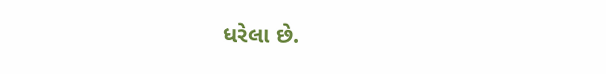ધરેલા છે.